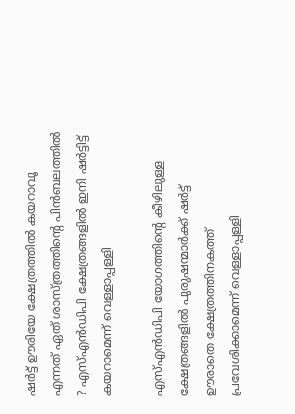ഷര്‍ട്ട് ഊരിയേ ക്ഷേത്രത്തില്‍ കയറാവൂ എന്നത് ഏത് ശാസ്ത്രത്തിന്റെ പിന്‍ബലത്തില്‍ ? എസ്എന്‍ഡിപി ക്ഷേത്രങ്ങളില്‍ ഇനി ഷര്‍ട്ടിട്ട് കയറാമെന്ന് വെള്ളാപ്പള്ളി

എസ്എന്‍ഡിപി യോഗത്തിന്റെ കീഴിലുള്ള ക്ഷേത്രങ്ങളില്‍ പുരുഷന്മാര്‍ക്ക് ഷര്‍ട്ട് ഊരാതെ ക്ഷേത്രത്തിനകത്ത് പ്രവേശിക്കാമെന്ന് വെള്ളാപ്പള്ളി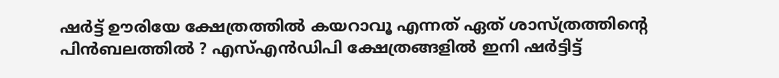ഷര്‍ട്ട് ഊരിയേ ക്ഷേത്രത്തില്‍ കയറാവൂ എന്നത് ഏത് ശാസ്ത്രത്തിന്റെ പിന്‍ബലത്തില്‍ ? എസ്എന്‍ഡിപി ക്ഷേത്രങ്ങളില്‍ ഇനി ഷര്‍ട്ടിട്ട്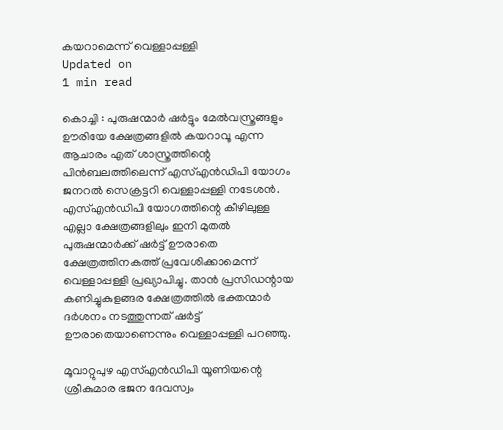കയറാമെന്ന് വെള്ളാപ്പള്ളി
Updated on
1 min read

കൊച്ചി : പുരുഷന്മാര്‍ ഷര്‍ട്ടും മേല്‍വസ്ത്രങ്ങളും ഊരിയേ ക്ഷേത്രങ്ങളില്‍ കയറാവൂ എന്ന ആചാരം എത് ശാസ്ത്രത്തിന്റെ പിന്‍ബലത്തിലെന്ന് എസ്എന്‍ഡിപി യോഗം ജനറല്‍ സെക്രട്ടറി വെള്ളാപ്പള്ളി നടേശന്‍. എസ്എന്‍ഡിപി യോഗത്തിന്റെ കീഴിലുള്ള എല്ലാ ക്ഷേത്രങ്ങളിലും ഇനി മുതല്‍ പുരുഷന്മാര്‍ക്ക് ഷര്‍ട്ട് ഊരാതെ ക്ഷേത്രത്തിനകത്ത് പ്രവേശിക്കാമെന്ന് വെള്ളാപ്പള്ളി പ്രഖ്യാപിച്ചു. താന്‍ പ്രസിഡന്റായ കണിച്ചുകുളങ്ങര ക്ഷേത്രത്തില്‍ ഭക്തന്മാര്‍ ദര്‍ശനം നടത്തുന്നത് ഷര്‍ട്ട് ഊരാതെയാണെന്നും വെള്ളാപ്പള്ളി പറഞ്ഞു.

മൂവാറ്റുപുഴ എസ്എന്‍ഡിപി യൂണിയന്റെ ശ്രീകുമാര ഭജന ദേവസ്വം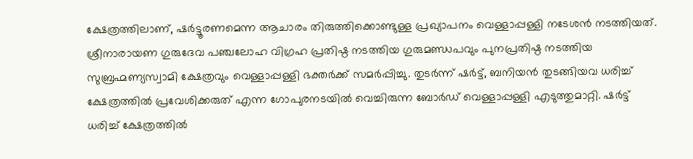ക്ഷേത്രത്തിലാണ്, ഷര്‍ട്ടൂരണമെന്ന ആചാരം തിരുത്തിക്കൊണ്ടുള്ള പ്രഖ്യാപനം വെള്ളാപ്പള്ളി നടേശന്‍ നടത്തിയത്. ശ്രീനാരായണ ഗുരുദേവ പഞ്ചലോഹ വിഗ്രഹ പ്രതിഷ്ഠ നടത്തിയ ഗുരുമണ്ഡപവും പുനപ്രതിഷ്ഠ നടത്തിയ സുബ്രഹ്മണ്യസ്വാമി ക്ഷേത്രവും വെള്ളാപ്പള്ളി ഭക്തര്‍ക്ക് സമര്‍പ്പിച്ചു. തുടര്‍ന്ന് ഷര്‍ട്ട്, ബനിയന്‍ തുടങ്ങിയവ ധരിച്ച് ക്ഷേത്രത്തില്‍ പ്രവേശിക്കരുത് എന്ന ഗോപുരനടയില്‍ വെച്ചിരുന്ന ബോര്‍ഡ് വെള്ളാപ്പള്ളി എടുത്തുമാറ്റി. ഷര്‍ട്ട് ധരിച്ച് ക്ഷേത്രത്തില്‍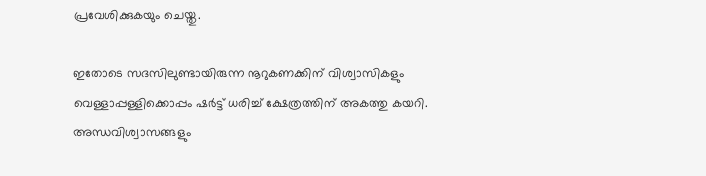പ്രവേശിക്കുകയും ചെയ്തു.

ഇതോടെ സദസിലുണ്ടായിരുന്ന നൂറുകണക്കിന് വിശ്വാസികളും വെള്ളാപ്പള്ളിക്കൊപ്പം ഷര്‍ട്ട് ധരിച്ച് ക്ഷേത്രത്തിന് അകത്തു കയറി. അന്ധവിശ്വാസങ്ങളും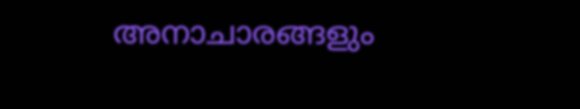അനാചാരങ്ങളും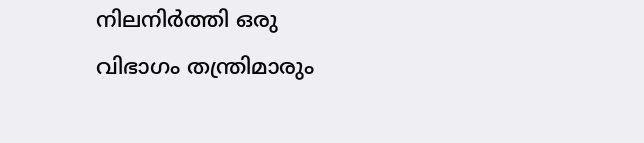നിലനിര്‍ത്തി ഒരു വിഭാഗം തന്ത്രിമാരും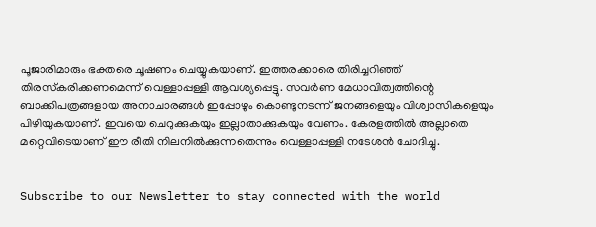പൂജാരിമാരും ഭക്തരെ ചൂഷണം ചെയ്യുകയാണ്. ഇത്തരക്കാരെ തിരിച്ചറിഞ്ഞ് തിരസ്‌കരിക്കണമെന്ന് വെള്ളാപ്പള്ളി ആവശ്യപ്പെട്ടു. സവര്‍ണ മേധാവിത്വത്തിന്റെ ബാക്കിപത്രങ്ങളായ അനാചാരങ്ങള്‍ ഇപ്പോഴും കൊണ്ടുനടന്ന് ജനങ്ങളെയും വിശ്വാസികളെയും പിഴിയുകയാണ്. ഇവയെ ചെറുക്കുകയും ഇല്ലാതാക്കുകയും വേണം. കേരളത്തില്‍ അല്ലാതെ മറ്റെവിടെയാണ് ഈ രീതി നിലനില്‍ക്കുന്നതെന്നും വെള്ളാപ്പള്ളി നടേശന്‍ ചോദിച്ചു.


Subscribe to our Newsletter to stay connected with the world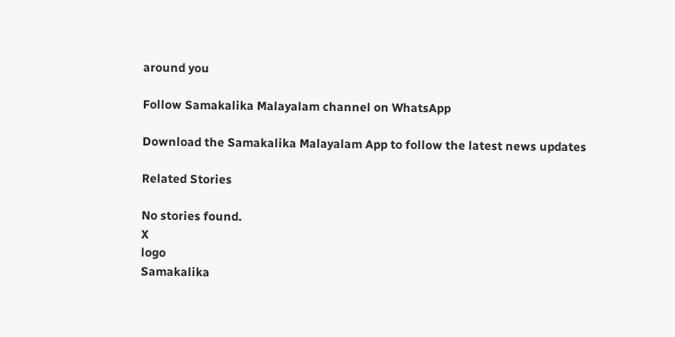around you

Follow Samakalika Malayalam channel on WhatsApp

Download the Samakalika Malayalam App to follow the latest news updates

Related Stories

No stories found.
X
logo
Samakalika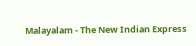Malayalam - The New Indian Express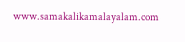www.samakalikamalayalam.com